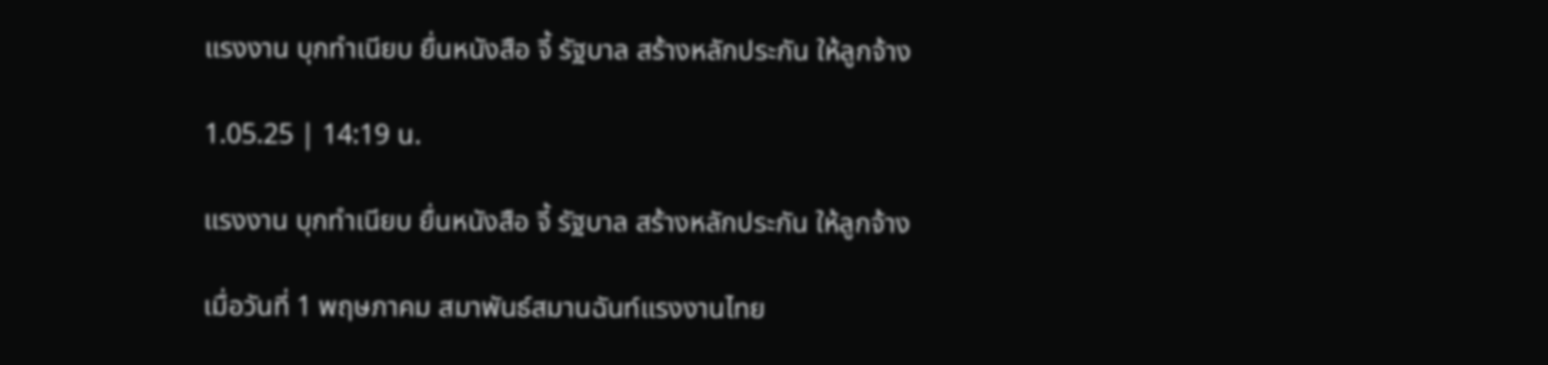แรงงาน บุกทำเนียบ ยื่นหนังสือ จี้ รัฐบาล สร้างหลักประกัน ให้ลูกจ้าง

1.05.25 | 14:19 น.

แรงงาน บุกทำเนียบ ยื่นหนังสือ จี้ รัฐบาล สร้างหลักประกัน ให้ลูกจ้าง

เมื่อวันที่ 1 พฤษภาคม สมาพันธ์สมานฉันท์แรงงานไทย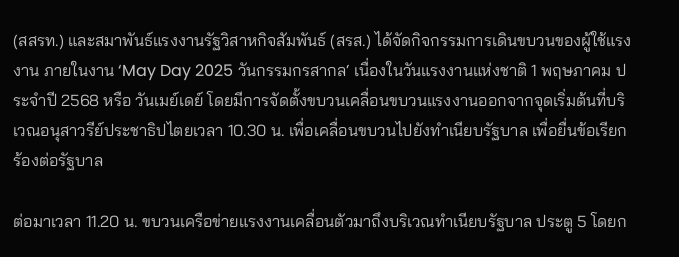(สสรท.) และสมาพันธ์แรงงานรัฐวิสาหกิจสัมพันธ์ (สรส.) ได้จัดกิจกรรมการเดินขบวนของผู้ใช้แรงงาน ภายในงาน ‘May Day 2025 วันกรรมกรสากล‘ เนื่องในวันแรงงานแห่งชาติ 1 พฤษภาคม ประจำปี 2568 หรือ วันเมย์เดย์ โดยมีการจัดตั้งขบวนเคลื่อนขบวนแรงงานออกจากจุดเริ่มต้นที่บริเวณอนุสาวรีย์ประชาธิปไตยเวลา 10.30 น. เพื่อเคลื่อนขบวนไปยังทำเนียบรัฐบาล เพื่อยื่นข้อเรียกร้องต่อรัฐบาล

ต่อมาเวลา 11.20 น. ขบวนเครือข่ายแรงงานเคลื่อนตัวมาถึงบริเวณทำเนียบรัฐบาล ประตู 5 โดยก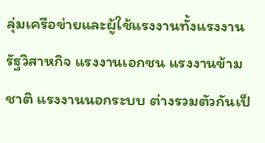ลุ่มเครือข่ายและผู้ใช้แรงงานทั้งแรงงานรัฐวิสาหกิจ แรงงานเอกชน แรงงานข้ามชาติ แรงงานนอกระบบ ต่างรวมตัวกันเป็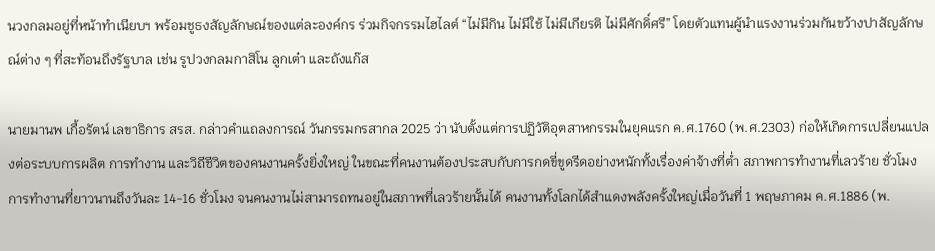นวงกลมอยู่ที่หน้าทำเนียบฯ พร้อมชูธงสัญลักษณ์ของแต่ละองค์กร ร่วมกิจกรรมไฮไลต์ “ไม่มีกิน ไม่มีใช้ ไม่มีเกียรติ ไม่มีศักดิ์ศรี” โดยตัวแทนผู้นำแรงงานร่วมกันขว้างปาสัญลักษณ์ต่าง ๆ ที่สะท้อนถึงรัฐบาล เช่น รูปวงกลมกาสิโน ลูกเต๋า และถังแก๊ส

นายมานพ เกื้อรัตน์ เลขาธิการ สรส. กล่าวคำแถลงการณ์ วันกรรมกรสากล 2025 ว่า นับตั้งแต่การปฏิวัติอุตสาหกรรมในยุคแรก ค.ศ.1760 (พ.ศ.2303) ก่อให้เกิดการเปลี่ยนแปลงต่อระบบการผลิต การทำงาน และวิถีชีวิตของคนงานครั้งยิ่งใหญ่ ในขณะที่คนงานต้องประสบกับการกดขี่ขูดรีดอย่างหนักทั้งเรื่องค่าจ้างที่ต่ำ สภาพการทำงานที่เลวร้าย ชั่วโมงการทำงานที่ยาวนานถึงวันละ 14-16 ชั่วโมง จนคนงานไม่สามารถทนอยู่ในสภาพที่เลวร้ายนั้นได้ คนงานทั้งโลกได้สำแดงพลังครั้งใหญ่เมื่อวันที่ 1 พฤษภาคม ค.ศ.1886 (พ.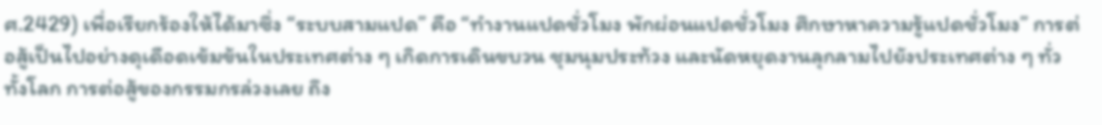ศ.2429) เพื่อเรียกร้องให้ได้มาซึ่ง “ระบบสามแปด” คือ “ทำงานแปดชั่วโมง พักผ่อนแปดชั่วโมง ศึกษาหาความรู้แปดชั่วโมง” การต่อสู้เป็นไปอย่างดุเดือดเข้มข้นในประเทศต่าง ๆ เกิดการเดินขบวน ชุมนุมประท้วง และนัดหยุดงานลุกลามไปยังประเทศต่าง ๆ ทั่วทั้งโลก การต่อสู้ของกรรมกรล่วงเลย ถึง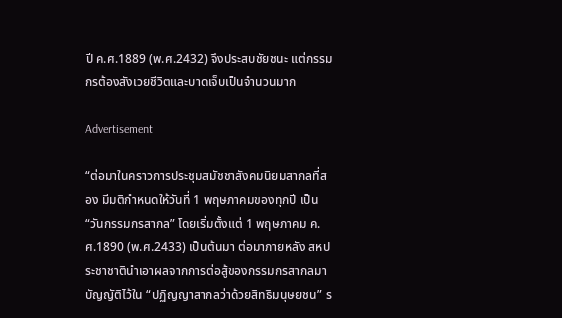ปี ค.ศ.1889 (พ.ศ.2432) จึงประสบชัยชนะ แต่กรรมกรต้องสังเวยชีวิตและบาดเจ็บเป็นจำนวนมาก

Advertisement

“ต่อมาในคราวการประชุมสมัชชาสังคมนิยมสากลที่สอง มีมติกำหนดให้วันที่ 1 พฤษภาคมของทุกปี เป็น “วันกรรมกรสากล” โดยเริ่มตั้งแต่ 1 พฤษภาคม ค.ศ.1890 (พ.ศ.2433) เป็นต้นมา ต่อมาภายหลัง สหประชาชาตินำเอาผลจากการต่อสู้ของกรรมกรสากลมาบัญญัติไว้ใน “ปฏิญญาสากลว่าด้วยสิทธิมนุษยชน” ร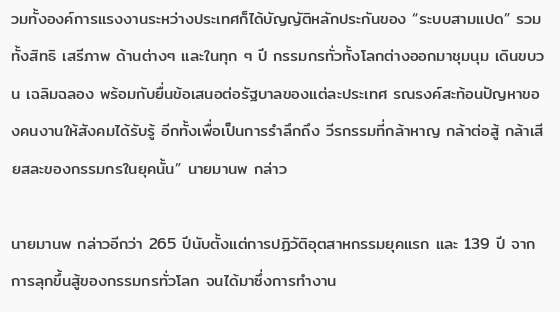วมทั้งองค์การแรงงานระหว่างประเทศก็ได้บัญญัติหลักประกันของ “ระบบสามแปด” รวมทั้งสิทธิ เสรีภาพ ด้านต่างๆ และในทุก ๆ ปี กรรมกรทั่วทั้งโลกต่างออกมาชุมนุม เดินขบวน เฉลิมฉลอง พร้อมกับยื่นข้อเสนอต่อรัฐบาลของแต่ละประเทศ รณรงค์สะท้อนปัญหาของคนงานให้สังคมได้รับรู้ อีกทั้งเพื่อเป็นการรำลึกถึง วีรกรรมที่กล้าหาญ กล้าต่อสู้ กล้าเสียสละของกรรมกรในยุคนั้น” นายมานพ กล่าว

นายมานพ กล่าวอีกว่า 265 ปีนับตั้งแต่การปฏิวัติอุตสาหกรรมยุคแรก และ 139 ปี จากการลุกขึ้นสู้ของกรรมกรทั่วโลก จนได้มาซึ่งการทำงาน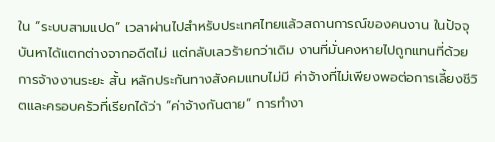ใน “ระบบสามแปด” เวลาผ่านไปสำหรับประเทศไทยแล้วสถานการณ์ของคนงาน ในปัจจุบันหาได้แตกต่างจากอดีตไม่ แต่กลับเลวร้ายกว่าเดิม งานที่มั่นคงหายไปถูกแทนที่ด้วยการจ้างงานระยะ สั้น หลักประกันทางสังคมแทบไม่มี ค่าจ้างที่ไม่เพียงพอต่อการเลี้ยงชีวิตและครอบครัวที่เรียกได้ว่า “ค่าจ้างกันตาย” การทำงา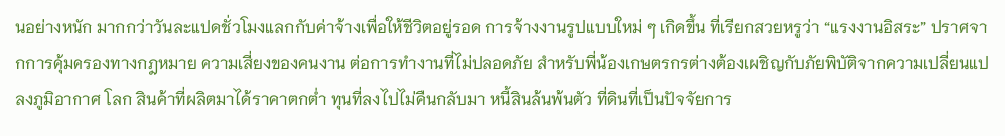นอย่างหนัก มากกว่าวันละแปดชั่วโมงแลกกับค่าจ้างเพื่อให้ชีวิตอยู่รอด การจ้างงานรูปแบบใหม่ ๆ เกิดขึ้น ที่เรียกสวยหรูว่า “แรงงานอิสระ” ปราศจากการคุ้มครองทางกฎหมาย ความเสี่ยงของคนงาน ต่อการทำงานที่ไม่ปลอดภัย สำหรับพี่น้องเกษตรกรต่างต้องเผชิญกับภัยพิบัติจากความเปลี่ยนแปลงภูมิอากาศ โลก สินค้าที่ผลิตมาได้ราคาตกต่ำ ทุนที่ลงไปไม่คืนกลับมา หนี้สินล้นพ้นตัว ที่ดินที่เป็นปัจจัยการ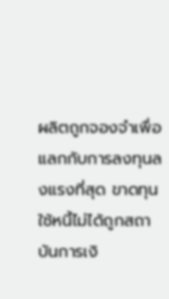ผลิตถูกจองจำเพื่อแลกกับการลงทุนลงแรงที่สุด ขาดทุนใช้หนี้ไม่ได้ถูกสถาบันการเงิ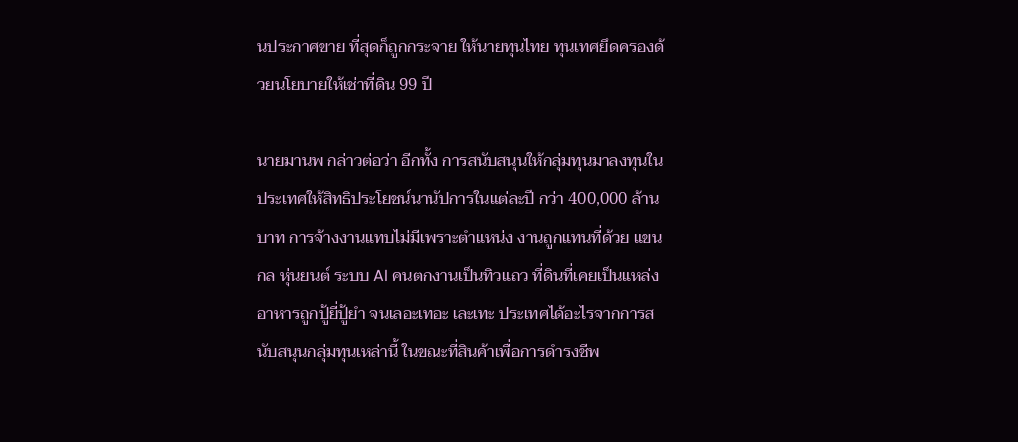นประกาศขาย ที่สุดก็ถูกกระจาย ให้นายทุนไทย ทุนเทศยึดครองด้วยนโยบายให้เช่าที่ดิน 99 ปี

นายมานพ กล่าวต่อว่า อีกทั้ง การสนับสนุนให้กลุ่มทุนมาลงทุนในประเทศให้สิทธิประโยชน์นานัปการในแต่ละปี กว่า 400,000 ล้านบาท การจ้างงานแทบไม่มีเพราะตำแหน่ง งานถูกแทนที่ด้วย แขนกล หุ่นยนต์ ระบบ AI คนตกงานเป็นทิวแถว ที่ดินที่เคยเป็นแหล่งอาหารถูกปู้ยี่ปู้ยำ จนเลอะเทอะ เละเทะ ประเทศได้อะไรจากการสนับสนุนกลุ่มทุนเหล่านี้ ในขณะที่สินค้าเพื่อการดำรงชีพ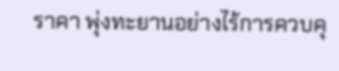ราคา พุ่งทะยานอย่างไร้การควบคุ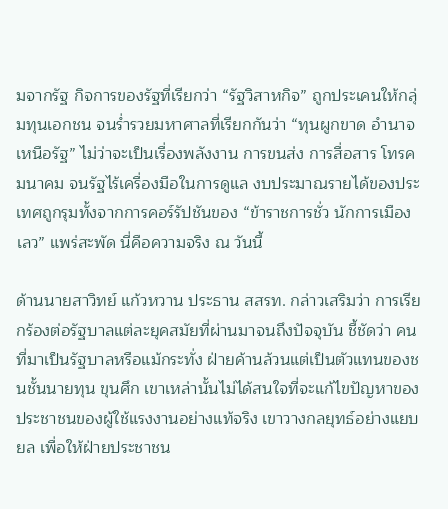มจากรัฐ กิจการของรัฐที่เรียกว่า “รัฐวิสาหกิจ” ถูกประเคนให้กลุ่มทุนเอกชน จนร่ำรวยมหาศาลที่เรียกกันว่า “ทุนผูกขาด อำนาจเหนือรัฐ” ไม่ว่าจะเป็นเรื่องพลังงาน การขนส่ง การสื่อสาร โทรคมนาคม จนรัฐไร้เครื่องมือในการดูแล งบประมาณรายได้ของประเทศถูกรุมทั้งจากการคอร์รัปชันของ “ข้าราชการชั่ว นักการเมืองเลว” แพร่สะพัด นี่คือความจริง ณ วันนี้

ด้านนายสาวิทย์ แก้วหวาน ประธาน สสรท. กล่าวเสริมว่า การเรียกร้องต่อรัฐบาลแต่ละยุคสมัยที่ผ่านมาจนถึงปัจจุบัน ชี้ชัดว่า คนที่มาเป็นรัฐบาลหรือแม้กระทั่ง ฝ่ายค้านล้วนแต่เป็นตัวแทนของชนชั้นนายทุน ขุนศึก เขาเหล่านั้นไม่ได้สนใจที่จะแก้ไขปัญหาของประชาชนของผู้ใช้แรงงานอย่างแท้จริง เขาวางกลยุทธ์อย่างแยบยล เพื่อให้ฝ่ายประชาชน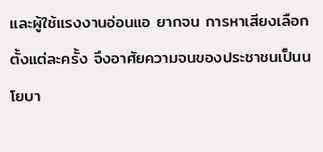และผู้ใช้แรงงานอ่อนแอ ยากจน การหาเสียงเลือกตั้งแต่ละครั้ง จึงอาศัยความจนของประชาชนเป็นนโยบา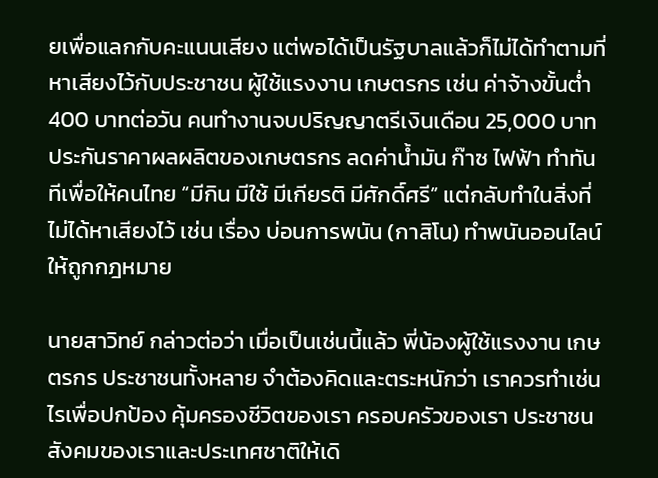ยเพื่อแลกกับคะแนนเสียง แต่พอได้เป็นรัฐบาลแล้วก็ไม่ได้ทำตามที่หาเสียงไว้กับประชาชน ผู้ใช้แรงงาน เกษตรกร เช่น ค่าจ้างขั้นต่ำ 400 บาทต่อวัน คนทำงานจบปริญญาตรีเงินเดือน 25,000 บาท ประกันราคาผลผลิตของเกษตรกร ลดค่าน้ำมัน ก๊าซ ไฟฟ้า ทำทันทีเพื่อให้คนไทย “มีกิน มีใช้ มีเกียรติ มีศักดิ์ศรี” แต่กลับทำในสิ่งที่ไม่ได้หาเสียงไว้ เช่น เรื่อง บ่อนการพนัน (กาสิโน) ทำพนันออนไลน์ให้ถูกกฎหมาย

นายสาวิทย์ กล่าวต่อว่า เมื่อเป็นเช่นนี้แล้ว พี่น้องผู้ใช้แรงงาน เกษตรกร ประชาชนทั้งหลาย จำต้องคิดและตระหนักว่า เราควรทำเช่นไรเพื่อปกป้อง คุ้มครองชีวิตของเรา ครอบครัวของเรา ประชาชน สังคมของเราและประเทศชาติให้เดิ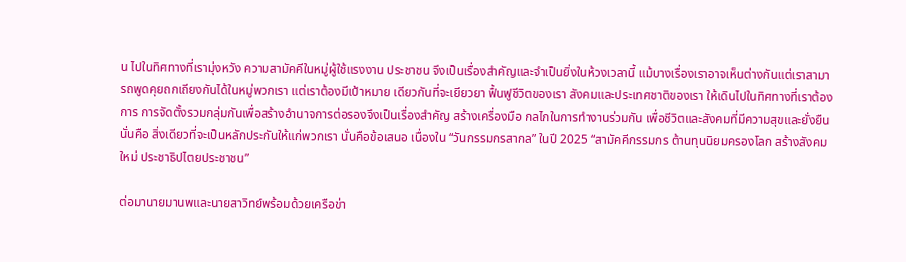น ไปในทิศทางที่เรามุ่งหวัง ความสามัคคีในหมู่ผู้ใช้แรงงาน ประชาชน จึงเป็นเรื่องสำคัญและจำเป็นยิ่งในห้วงเวลานี้ แม้บางเรื่องเราอาจเห็นต่างกันแต่เราสามารถพูดคุยถกเถียงกันได้ในหมู่พวกเรา แต่เราต้องมีเป้าหมาย เดียวกันที่จะเยียวยา ฟื้นฟูชีวิตของเรา สังคมและประเทศชาติของเรา ให้เดินไปในทิศทางที่เราต้องการ การจัดตั้งรวมกลุ่มกันเพื่อสร้างอำนาจการต่อรองจึงเป็นเรื่องสำคัญ สร้างเครื่องมือ กลไกในการทำงานร่วมกัน เพื่อชีวิตและสังคมที่มีความสุขและยั่งยืน นั่นคือ สิ่งเดียวที่จะเป็นหลักประกันให้แก่พวกเรา นั่นคือข้อเสนอ เนื่องใน “วันกรรมกรสากล” ในปี 2025 “สามัคคีกรรมกร ต้านทุนนิยมครองโลก สร้างสังคมใหม่ ประชาธิปไตยประชาชน”

ต่อมานายมานพและนายสาวิทย์พร้อมด้วยเครือข่า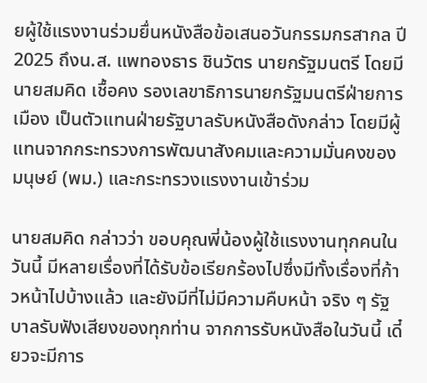ยผู้ใช้แรงงานร่วมยื่นหนังสือข้อเสนอวันกรรมกรสากล ปี 2025 ถึงน.ส. แพทองธาร ชินวัตร นายกรัฐมนตรี โดยมีนายสมคิด เชื้อคง รองเลขาธิการนายกรัฐมนตรีฝ่ายการเมือง เป็นตัวแทนฝ่ายรัฐบาลรับหนังสือดังกล่าว โดยมีผู้แทนจากกระทรวงการพัฒนาสังคมและความมั่นคงของมนุษย์ (พม.) และกระทรวงแรงงานเข้าร่วม

นายสมคิด กล่าวว่า ขอบคุณพี่น้องผู้ใช้แรงงานทุกคนในวันนี้ มีหลายเรื่องที่ได้รับข้อเรียกร้องไปซึ่งมีทั้งเรื่องที่ก้าวหน้าไปบ้างแล้ว และยังมีที่ไม่มีความคืบหน้า จริง ๆ รัฐบาลรับฟังเสียงของทุกท่าน จากการรับหนังสือในวันนี้ เดี๋ยวจะมีการ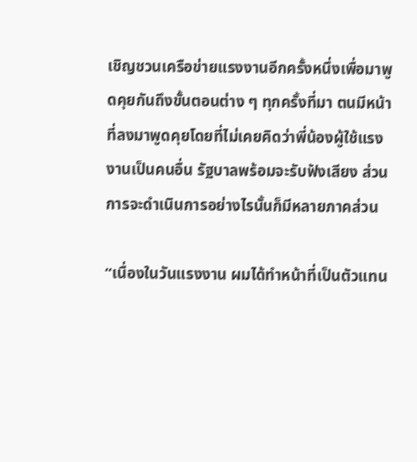เชิญชวนเครือข่ายแรงงานอีกครั้งหนึ่งเพื่อมาพูดคุยกันถึงขั้นตอนต่าง ๆ ทุกครั้งที่มา ตนมีหน้าที่ลงมาพูดคุยโดยที่ไม่เคยคิดว่าพี่น้องผู้ใช้แรงงานเป็นคนอื่น รัฐบาลพร้อมจะรับฟังเสียง ส่วนการจะดำเนินการอย่างไรนั้นก็มีหลายภาคส่วน

“เนื่องในวันแรงงาน ผมได้ทำหน้าที่เป็นตัวแทน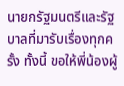นายกรัฐมนตรีและรัฐบาลที่มารับเรื่องทุกครั้ง ทั้งนี้ ขอให้พี่น้องผู้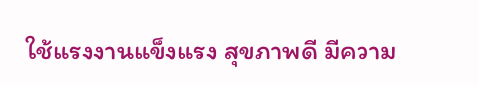ใช้แรงงานแข็งแรง สุขภาพดี มีความ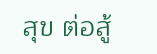สุข ต่อสู้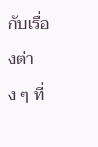กับเรื่องต่าง ๆ ที่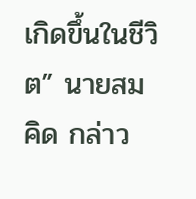เกิดขึ้นในชีวิต” นายสมคิด กล่าว